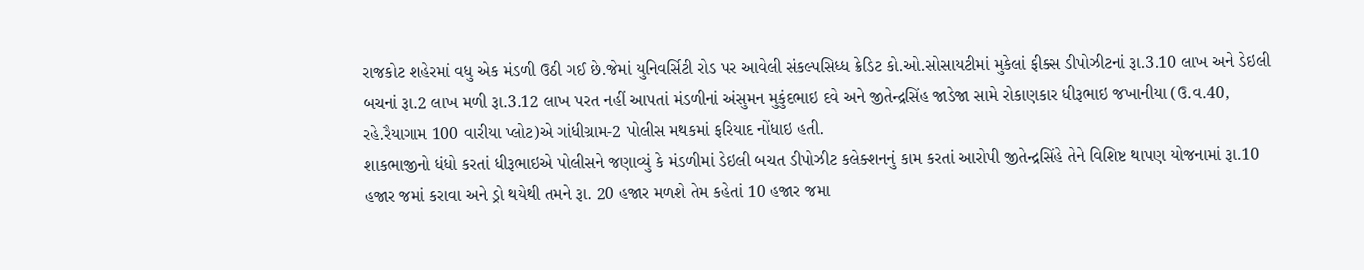રાજકોટ શહેરમાં વધુ એક મંડળી ઉઠી ગઈ છે.જેમાં યુનિવર્સિટી રોડ પર આવેલી સંકલ્પસિધ્ધ ક્રેડિટ કો.ઓ.સોસાયટીમાં મુકેલાં ફીક્સ ડીપોઝીટનાં રૂા.3.10 લાખ અને ડેઇલી બચનાં રૂા.2 લાખ મળી રૂા.3.12 લાખ પરત નહીં આપતાં મંડળીનાં અંસુમન મુકુંદભાઇ દવે અને જીતેન્દ્રસિંહ જાડેજા સામે રોકાણકાર ધીરૂભાઇ જખાનીયા (ઉ.વ.40, રહે.રૈયાગામ 100 વારીયા પ્લોટ)એ ગાંધીગ્રામ-2 પોલીસ મથકમાં ફરિયાદ નોંધાઇ હતી.
શાકભાજીનો ધંધો કરતાં ધીરૂભાઇએ પોલીસને જણાવ્યું કે મંડળીમાં ડેઇલી બચત ડીપોઝીટ કલેક્શનનું કામ કરતાં આરોપી જીતેન્દ્રસિંહે તેને વિશિષ્ટ થાપણ યોજનામાં રૂા.10 હજાર જમાં કરાવા અને ડ્રો થયેથી તમને રૂા. 20 હજાર મળશે તેમ કહેતાં 10 હજાર જમા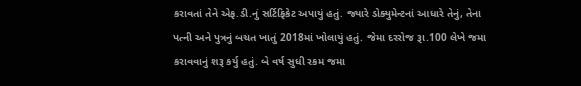કરાવતાં તેને એફ.ડી.નું સર્ટિફિકેટ અપાયું હતું. જ્યારે ડોક્યુમેન્ટનાં આધારે તેનું, તેના પત્ની અને પુત્રનું બચત ખાતું 2018માં ખોલાયું હતું. જેમા દરરોજ રૂા.100 લેખે જમા કરાવવાનું શરૂ કર્યુ હતું. બે વર્ષ સુધી રકમ જમા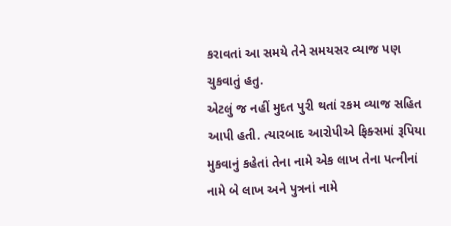કરાવતાં આ સમયે તેને સમયસર વ્યાજ પણ ચુકવાતું હતુ.
એટલું જ નહીં મુદત પુરી થતાં રકમ વ્યાજ સહિત આપી હતી. ત્યારબાદ આરોપીએ ફિક્સમાં રૂપિયા મુકવાનું કહેતાં તેના નામે એક લાખ તેના પત્નીનાં નામે બે લાખ અને પુત્રનાં નામે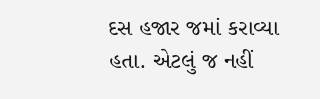દસ હજાર જમાં કરાવ્યા હતા. એટલું જ નહીં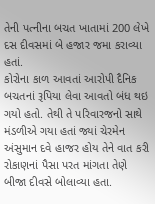તેની પત્નીના બચત ખાતામાં 200 લેખે દસ દીવસમાં બે હજાર જમા કરાવ્યા હતાં.
કોરોના કાળ આવતાં આરોપી દૈનિક બચતનાં રૂપિયા લેવા આવતો બંધ થઇ ગયો હતો. તેથી તે પરિવારજનો સાથે મંડળીએ ગયા હતાં જ્યાં ચેરમેન અંસુમાન દવે હાજર હોય તેને વાત કરી રોકાણનાં પૈસા પરત માંગતા તેણે બીજા દીવસે બોલાવ્યા હતા.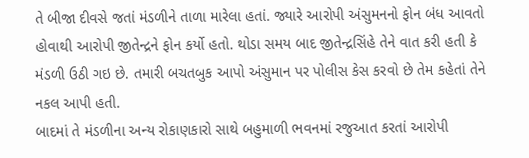તે બીજા દીવસે જતાં મંડળીને તાળા મારેલા હતાં. જ્યારે આરોપી અંસુમનનો ફોન બંધ આવતો હોવાથી આરોપી જીતેન્દ્રને ફોન કર્યો હતો. થોડા સમય બાદ જીતેન્દ્રસિંહે તેને વાત કરી હતી કે મંડળી ઉઠી ગઇ છે. તમારી બચતબુક આપો અંસુમાન પર પોલીસ કેસ કરવો છે તેમ કહેતાં તેને નકલ આપી હતી.
બાદમાં તે મંડળીના અન્ય રોકાણકારો સાથે બહુમાળી ભવનમાં રજુઆત કરતાં આરોપી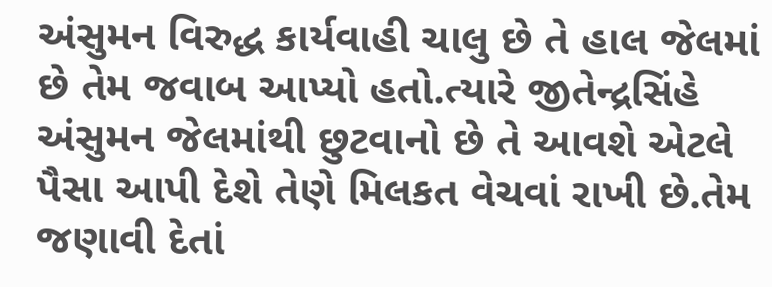અંસુમન વિરુદ્ધ કાર્યવાહી ચાલુ છે તે હાલ જેલમાં છે તેમ જવાબ આપ્યો હતો.ત્યારે જીતેન્દ્રસિંહે અંસુમન જેલમાંથી છુટવાનો છે તે આવશે એટલે પૈસા આપી દેશે તેણે મિલકત વેચવાં રાખી છે.તેમ જણાવી દેતાં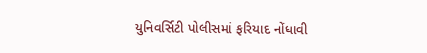યુનિવર્સિટી પોલીસમાં ફરિયાદ નોંધાવી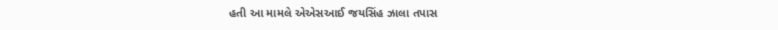હતી આ મામલે એએસઆઈ જયસિંહ ઝાલા તપાસ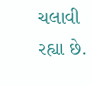ચલાવી રહ્યા છે.